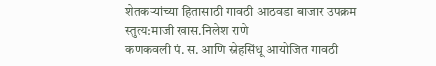शेतकऱ्यांच्या हितासाठी गावठी आठवडा बाजार उपक्रम स्तुत्य:माजी खास.निलेश राणे
कणकवली पं. स. आणि स्नेहसिंधू आयोजित गावठी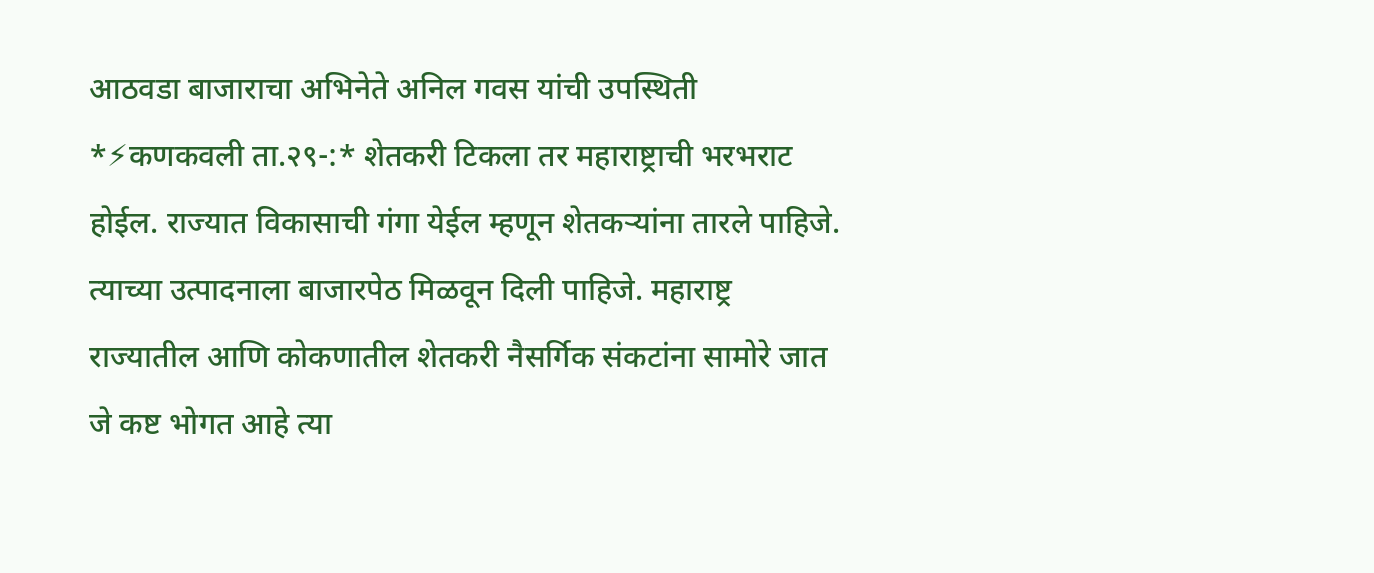आठवडा बाजाराचा अभिनेते अनिल गवस यांची उपस्थिती *⚡कणकवली ता.२९-:* शेतकरी टिकला तर महाराष्ट्राची भरभराट होईल. राज्यात विकासाची गंगा येईल म्हणून शेतकऱ्यांना तारले पाहिजे. त्याच्या उत्पादनाला बाजारपेठ मिळवून दिली पाहिजे. महाराष्ट्र राज्यातील आणि कोकणातील शेतकरी नैसर्गिक संकटांना सामोरे जात जे कष्ट भोगत आहे त्या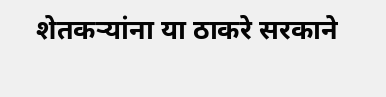शेतकऱ्यांना या ठाकरे सरकाने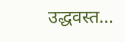उद्धवस्त…